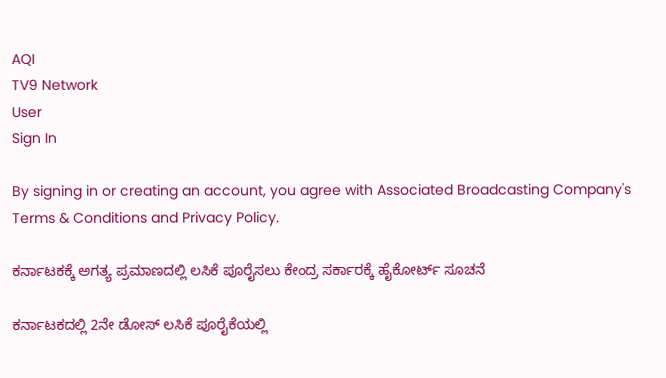AQI
TV9 Network
User
Sign In

By signing in or creating an account, you agree with Associated Broadcasting Company's Terms & Conditions and Privacy Policy.

ಕರ್ನಾಟಕಕ್ಕೆ ಅಗತ್ಯ ಪ್ರಮಾಣದಲ್ಲಿ ಲಸಿಕೆ ಪೂರೈಸಲು ಕೇಂದ್ರ ಸರ್ಕಾರಕ್ಕೆ ಹೈಕೋರ್ಟ್ ಸೂಚನೆ

ಕರ್ನಾಟಕದಲ್ಲಿ 2ನೇ ಡೋಸ್ ಲಸಿಕೆ ಪೂರೈಕೆಯಲ್ಲಿ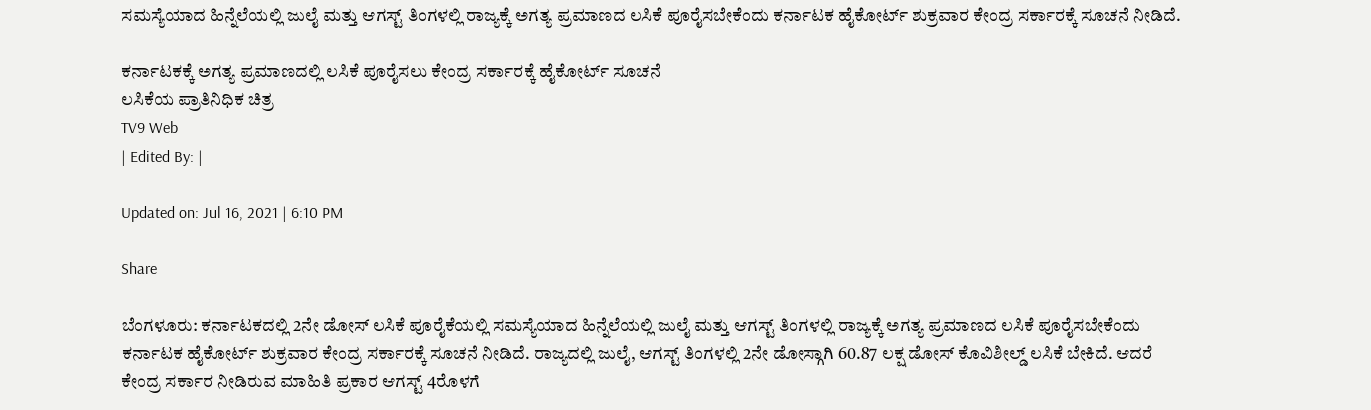ಸಮಸ್ಯೆಯಾದ ಹಿನ್ನೆಲೆಯಲ್ಲಿ ಜುಲೈ ಮತ್ತು ಆಗಸ್ಟ್ ತಿಂಗಳಲ್ಲಿ ರಾಜ್ಯಕ್ಕೆ ಅಗತ್ಯ ಪ್ರಮಾಣದ ಲಸಿಕೆ ಪೂರೈಸಬೇಕೆಂದು ಕರ್ನಾಟಕ ಹೈಕೋರ್ಟ್ ಶುಕ್ರವಾರ ಕೇಂದ್ರ ಸರ್ಕಾರಕ್ಕೆ ಸೂಚನೆ ನೀಡಿದೆ.

ಕರ್ನಾಟಕಕ್ಕೆ ಅಗತ್ಯ ಪ್ರಮಾಣದಲ್ಲಿ ಲಸಿಕೆ ಪೂರೈಸಲು ಕೇಂದ್ರ ಸರ್ಕಾರಕ್ಕೆ ಹೈಕೋರ್ಟ್ ಸೂಚನೆ
ಲಸಿಕೆಯ ಪ್ರಾತಿನಿಧಿಕ ಚಿತ್ರ
TV9 Web
| Edited By: |

Updated on: Jul 16, 2021 | 6:10 PM

Share

ಬೆಂಗಳೂರು: ಕರ್ನಾಟಕದಲ್ಲಿ 2ನೇ ಡೋಸ್ ಲಸಿಕೆ ಪೂರೈಕೆಯಲ್ಲಿ ಸಮಸ್ಯೆಯಾದ ಹಿನ್ನೆಲೆಯಲ್ಲಿ ಜುಲೈ ಮತ್ತು ಆಗಸ್ಟ್ ತಿಂಗಳಲ್ಲಿ ರಾಜ್ಯಕ್ಕೆ ಅಗತ್ಯ ಪ್ರಮಾಣದ ಲಸಿಕೆ ಪೂರೈಸಬೇಕೆಂದು ಕರ್ನಾಟಕ ಹೈಕೋರ್ಟ್ ಶುಕ್ರವಾರ ಕೇಂದ್ರ ಸರ್ಕಾರಕ್ಕೆ ಸೂಚನೆ ನೀಡಿದೆ. ರಾಜ್ಯದಲ್ಲಿ ಜುಲೈ, ಆಗಸ್ಟ್ ತಿಂಗಳಲ್ಲಿ 2ನೇ ಡೋಸ್ಗಾಗಿ 60.87 ಲಕ್ಷ ಡೋಸ್ ಕೊವಿಶೀಲ್ಡ್ ಲಸಿಕೆ ಬೇಕಿದೆ. ಆದರೆ ಕೇಂದ್ರ ಸರ್ಕಾರ ನೀಡಿರುವ ಮಾಹಿತಿ ಪ್ರಕಾರ ಆಗಸ್ಟ್ 4ರೊಳಗೆ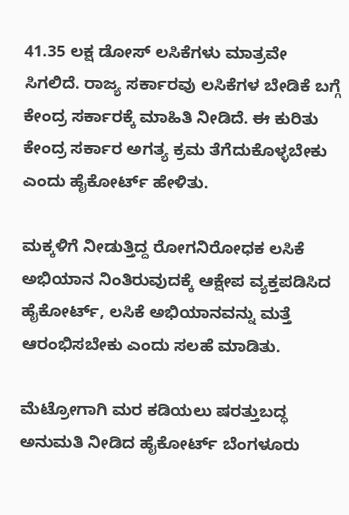41.35 ಲಕ್ಷ ಡೋಸ್ ಲಸಿಕೆಗಳು ಮಾತ್ರವೇ ಸಿಗಲಿದೆ. ರಾಜ್ಯ ಸರ್ಕಾರವು ಲಸಿಕೆಗಳ ಬೇಡಿಕೆ ಬಗ್ಗೆ ಕೇಂದ್ರ ಸರ್ಕಾರಕ್ಕೆ ಮಾಹಿತಿ ನೀಡಿದೆ. ಈ ಕುರಿತು ಕೇಂದ್ರ ಸರ್ಕಾರ ಅಗತ್ಯ ಕ್ರಮ ತೆಗೆದುಕೊಳ್ಳಬೇಕು ಎಂದು ಹೈಕೋರ್ಟ್ ಹೇಳಿತು.

ಮಕ್ಕಳಿಗೆ ನೀಡುತ್ತಿದ್ದ ರೋಗನಿರೋಧಕ ಲಸಿಕೆ ಅಭಿಯಾನ ನಿಂತಿರುವುದಕ್ಕೆ ಆಕ್ಷೇಪ ವ್ಯಕ್ತಪಡಿಸಿದ ಹೈಕೋರ್ಟ್, ಲಸಿಕೆ ಅಭಿಯಾನವನ್ನು ಮತ್ತೆ ಆರಂಭಿಸಬೇಕು ಎಂದು ಸಲಹೆ ಮಾಡಿತು.

ಮೆಟ್ರೋಗಾಗಿ ಮರ ಕಡಿಯಲು ಷರತ್ತುಬದ್ಧ ಅನುಮತಿ ನೀಡಿದ ಹೈಕೋರ್ಟ್ ಬೆಂಗಳೂರು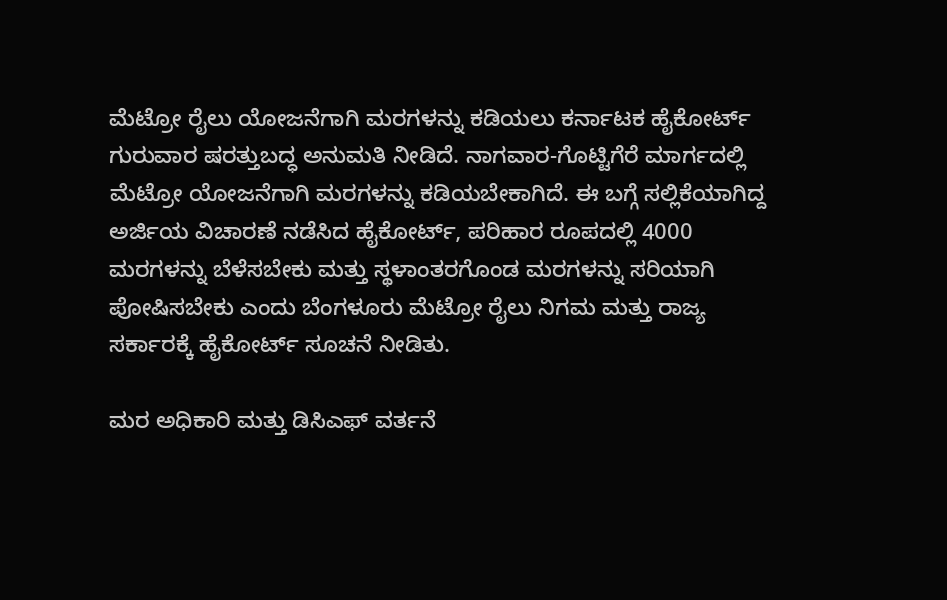ಮೆಟ್ರೋ ರೈಲು ಯೋಜನೆಗಾಗಿ ಮರಗಳನ್ನು ಕಡಿಯಲು ಕರ್ನಾಟಕ ಹೈಕೋರ್ಟ್ ಗುರುವಾರ ಷರತ್ತುಬದ್ಧ ಅನುಮತಿ ನೀಡಿದೆ. ನಾಗವಾರ-ಗೊಟ್ಟಿಗೆರೆ ಮಾರ್ಗದಲ್ಲಿ ಮೆಟ್ರೋ ಯೋಜನೆಗಾಗಿ ಮರಗಳನ್ನು ಕಡಿಯಬೇಕಾಗಿದೆ. ಈ ಬಗ್ಗೆ ಸಲ್ಲಿಕೆಯಾಗಿದ್ದ ಅರ್ಜಿಯ ವಿಚಾರಣೆ ನಡೆಸಿದ ಹೈಕೋರ್ಟ್, ಪರಿಹಾರ ರೂಪದಲ್ಲಿ 4000 ಮರಗಳನ್ನು ಬೆಳೆಸಬೇಕು ಮತ್ತು ಸ್ಥಳಾಂತರಗೊಂಡ ಮರಗಳನ್ನು ಸರಿಯಾಗಿ ಪೋಷಿಸಬೇಕು ಎಂದು ಬೆಂಗಳೂರು ಮೆಟ್ರೋ ರೈಲು ನಿಗಮ ಮತ್ತು ರಾಜ್ಯ ಸರ್ಕಾರಕ್ಕೆ ಹೈಕೋರ್ಟ್ ಸೂಚನೆ ನೀಡಿತು.

ಮರ ಅಧಿಕಾರಿ ಮತ್ತು ಡಿಸಿಎಫ್ ವರ್ತನೆ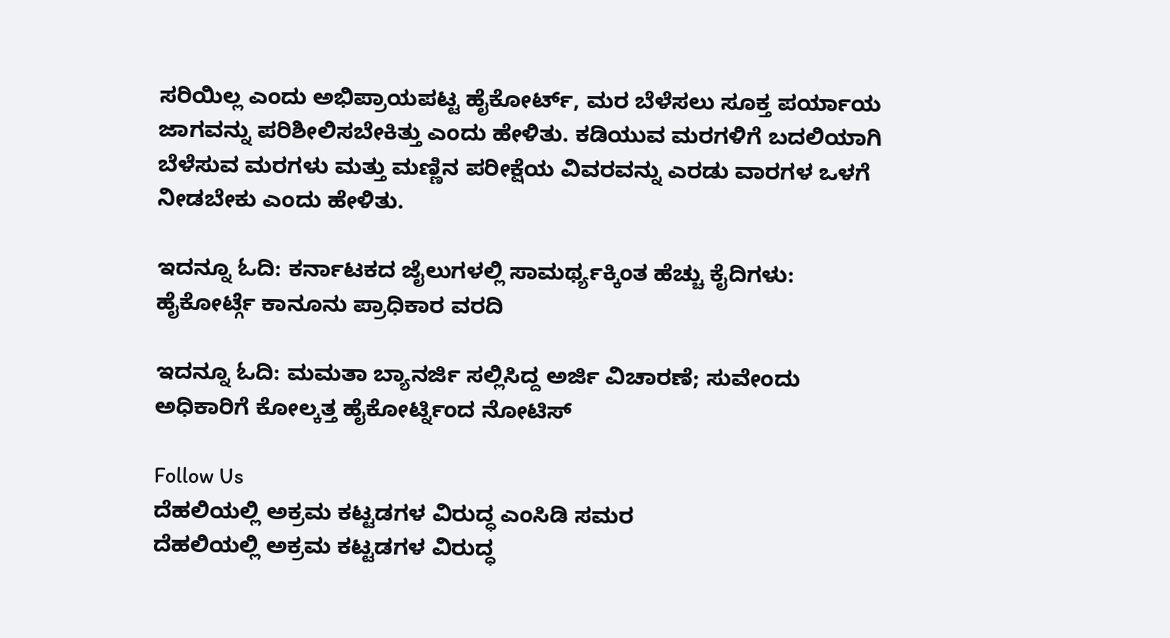ಸರಿಯಿಲ್ಲ ಎಂದು ಅಭಿಪ್ರಾಯಪಟ್ಟ ಹೈಕೋರ್ಟ್, ಮರ ಬೆಳೆಸಲು ಸೂಕ್ತ ಪರ್ಯಾಯ ಜಾಗವನ್ನು ಪರಿಶೀಲಿಸಬೇಕಿತ್ತು ಎಂದು ಹೇಳಿತು. ಕಡಿಯುವ ಮರಗಳಿಗೆ ಬದಲಿಯಾಗಿ ಬೆಳೆಸುವ ಮರಗಳು ಮತ್ತು ಮಣ್ಣಿನ ಪರೀಕ್ಷೆಯ ವಿವರವನ್ನು ಎರಡು ವಾರಗಳ ಒಳಗೆ ನೀಡಬೇಕು ಎಂದು ಹೇಳಿತು.

ಇದನ್ನೂ ಓದಿ: ಕರ್ನಾಟಕದ ಜೈಲುಗಳಲ್ಲಿ ಸಾಮರ್ಥ್ಯಕ್ಕಿಂತ ಹೆಚ್ಚು ಕೈದಿಗಳು: ಹೈಕೋರ್ಟ್ಗೆ ಕಾನೂನು ಪ್ರಾಧಿಕಾರ ವರದಿ

ಇದನ್ನೂ ಓದಿ: ಮಮತಾ ಬ್ಯಾನರ್ಜಿ ಸಲ್ಲಿಸಿದ್ದ ಅರ್ಜಿ ವಿಚಾರಣೆ; ಸುವೇಂದು ಅಧಿಕಾರಿಗೆ ಕೋಲ್ಕತ್ತ ಹೈಕೋರ್ಟ್ನಿಂದ ನೋಟಿಸ್

Follow Us
ದೆಹಲಿಯಲ್ಲಿ ಅಕ್ರಮ ಕಟ್ಟಡಗಳ ವಿರುದ್ಧ ಎಂಸಿಡಿ ಸಮರ
ದೆಹಲಿಯಲ್ಲಿ ಅಕ್ರಮ ಕಟ್ಟಡಗಳ ವಿರುದ್ಧ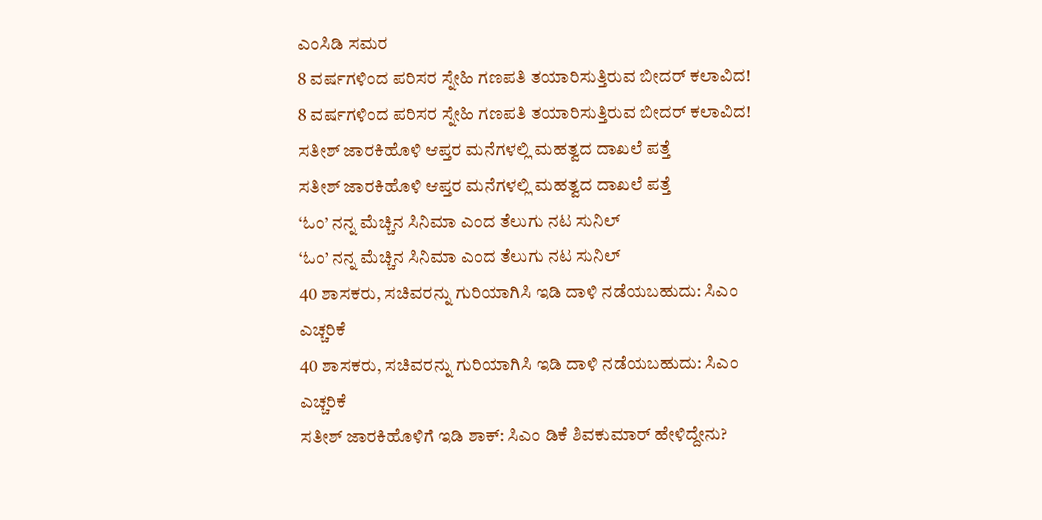ಎಂಸಿಡಿ ಸಮರ
8 ವರ್ಷಗಳಿಂದ ಪರಿಸರ ಸ್ನೇಹಿ ಗಣಪತಿ ತಯಾರಿಸುತ್ತಿರುವ ಬೀದರ್ ಕಲಾವಿದ!
8 ವರ್ಷಗಳಿಂದ ಪರಿಸರ ಸ್ನೇಹಿ ಗಣಪತಿ ತಯಾರಿಸುತ್ತಿರುವ ಬೀದರ್ ಕಲಾವಿದ!
ಸತೀಶ್ ಜಾರಕಿಹೊಳಿ ಆಪ್ತರ ಮನೆಗಳಲ್ಲಿ ಮಹತ್ವದ ದಾಖಲೆ ಪತ್ತೆ
ಸತೀಶ್ ಜಾರಕಿಹೊಳಿ ಆಪ್ತರ ಮನೆಗಳಲ್ಲಿ ಮಹತ್ವದ ದಾಖಲೆ ಪತ್ತೆ
‘ಓಂ’ ನನ್ನ ಮೆಚ್ಚಿನ ಸಿನಿಮಾ ಎಂದ ತೆಲುಗು ನಟ ಸುನಿಲ್
‘ಓಂ’ ನನ್ನ ಮೆಚ್ಚಿನ ಸಿನಿಮಾ ಎಂದ ತೆಲುಗು ನಟ ಸುನಿಲ್
40 ಶಾಸಕರು, ಸಚಿವರನ್ನು ಗುರಿಯಾಗಿಸಿ ಇಡಿ ದಾಳಿ ನಡೆಯಬಹುದು: ಸಿಎಂ ಎಚ್ಚರಿಕೆ
40 ಶಾಸಕರು, ಸಚಿವರನ್ನು ಗುರಿಯಾಗಿಸಿ ಇಡಿ ದಾಳಿ ನಡೆಯಬಹುದು: ಸಿಎಂ ಎಚ್ಚರಿಕೆ
ಸತೀಶ್ ಜಾರಕಿಹೊಳಿಗೆ ಇಡಿ ಶಾಕ್: ಸಿಎಂ ಡಿಕೆ ಶಿವಕುಮಾರ್ ಹೇಳಿದ್ದೇನು?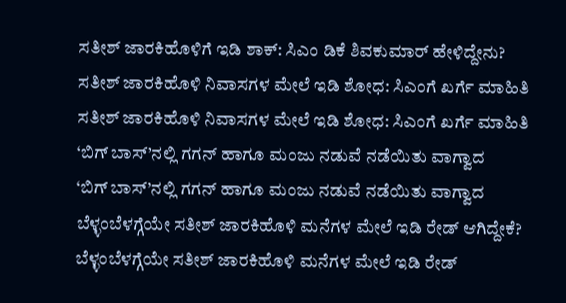ಸತೀಶ್ ಜಾರಕಿಹೊಳಿಗೆ ಇಡಿ ಶಾಕ್: ಸಿಎಂ ಡಿಕೆ ಶಿವಕುಮಾರ್ ಹೇಳಿದ್ದೇನು?
ಸತೀಶ್ ಜಾರಕಿಹೊಳಿ ನಿವಾಸಗಳ ಮೇಲೆ ಇಡಿ ಶೋಧ: ಸಿಎಂಗೆ ಖರ್ಗೆ ಮಾಹಿತಿ
ಸತೀಶ್ ಜಾರಕಿಹೊಳಿ ನಿವಾಸಗಳ ಮೇಲೆ ಇಡಿ ಶೋಧ: ಸಿಎಂಗೆ ಖರ್ಗೆ ಮಾಹಿತಿ
‘ಬಿಗ್ ಬಾಸ್’ನಲ್ಲಿ ಗಗನ್ ಹಾಗೂ ಮಂಜು ನಡುವೆ ನಡೆಯಿತು ವಾಗ್ವಾದ
‘ಬಿಗ್ ಬಾಸ್’ನಲ್ಲಿ ಗಗನ್ ಹಾಗೂ ಮಂಜು ನಡುವೆ ನಡೆಯಿತು ವಾಗ್ವಾದ
ಬೆಳ್ಳಂಬೆಳಗ್ಗೆಯೇ ಸತೀಶ್ ಜಾರಕಿಹೊಳಿ ಮನೆಗಳ ಮೇಲೆ ಇಡಿ ರೇಡ್ ಆಗಿದ್ದೇಕೆ?
ಬೆಳ್ಳಂಬೆಳಗ್ಗೆಯೇ ಸತೀಶ್ ಜಾರಕಿಹೊಳಿ ಮನೆಗಳ ಮೇಲೆ ಇಡಿ ರೇಡ್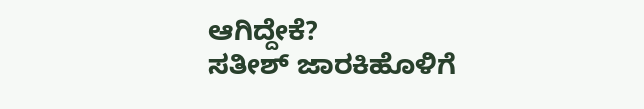ಆಗಿದ್ದೇಕೆ?
ಸತೀಶ್ ಜಾರಕಿಹೊಳಿಗೆ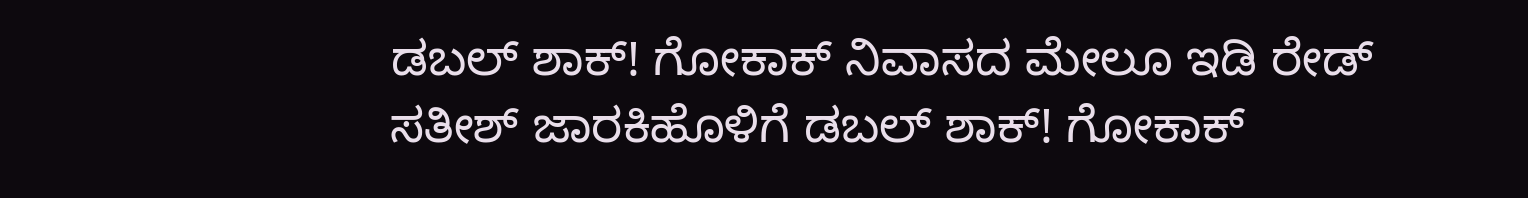ಡಬಲ್ ಶಾಕ್! ಗೋಕಾಕ್ ನಿವಾಸದ ಮೇಲೂ ಇಡಿ ರೇಡ್
ಸತೀಶ್ ಜಾರಕಿಹೊಳಿಗೆ ಡಬಲ್ ಶಾಕ್! ಗೋಕಾಕ್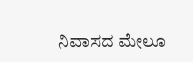ನಿವಾಸದ ಮೇಲೂ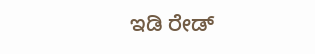ಇಡಿ ರೇಡ್